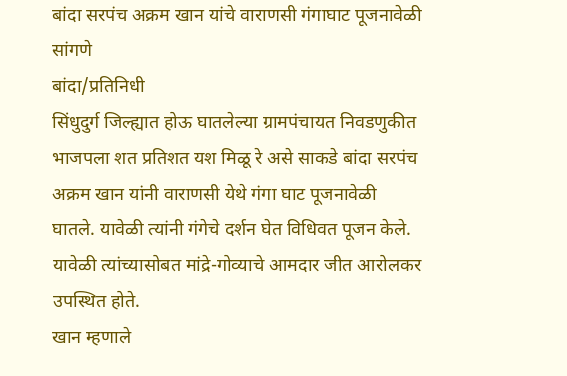बांदा सरपंच अक्रम खान यांचे वाराणसी गंगाघाट पूजनावेळी सांगणे
बांदा/प्रतिनिधी
सिंधुदुर्ग जिल्ह्यात होऊ घातलेल्या ग्रामपंचायत निवडणुकीत भाजपला शत प्रतिशत यश मिळू रे असे साकडे बांदा सरपंच अक्रम खान यांनी वाराणसी येथे गंगा घाट पूजनावेळी घातले. यावेळी त्यांनी गंगेचे दर्शन घेत विधिवत पूजन केले. यावेळी त्यांच्यासोबत मांद्रे-गोव्याचे आमदार जीत आरोलकर उपस्थित होते.
खान म्हणाले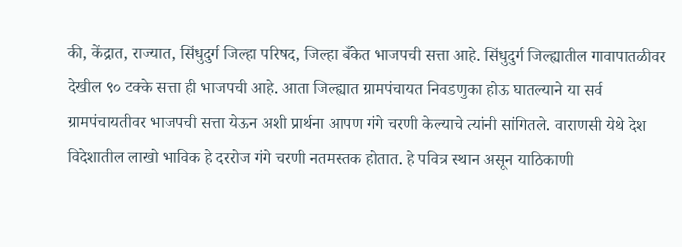की, केंद्रात, राज्यात, सिंधुदुर्ग जिल्हा परिषद, जिल्हा बँकेत भाजपची सत्ता आहे. सिंधुदुर्ग जिल्ह्यातील गावापातळीवर देखील ९० टक्के सत्ता ही भाजपची आहे. आता जिल्ह्यात ग्रामपंचायत निवडणुका होऊ घातल्याने या सर्व ग्रामपंचायतीवर भाजपची सत्ता येऊन अशी प्रार्थना आपण गंगे चरणी केल्याचे त्यांनी सांगितले. वाराणसी येथे देश विदेशातील लाखो भाविक हे दररोज गंगे चरणी नतमस्तक होतात. हे पवित्र स्थान असून याठिकाणी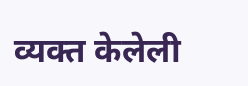व्यक्त केलेली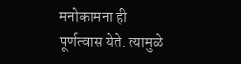मनोकामना ही पूर्णत्वास येते. त्यामुळे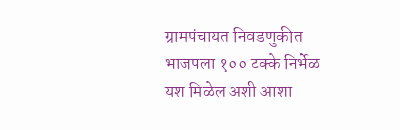ग्रामपंचायत निवडणुकीत भाजपला १०० टक्के निर्भेळ यश मिळेल अशी आशा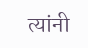त्यांनी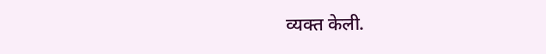व्यक्त केली.